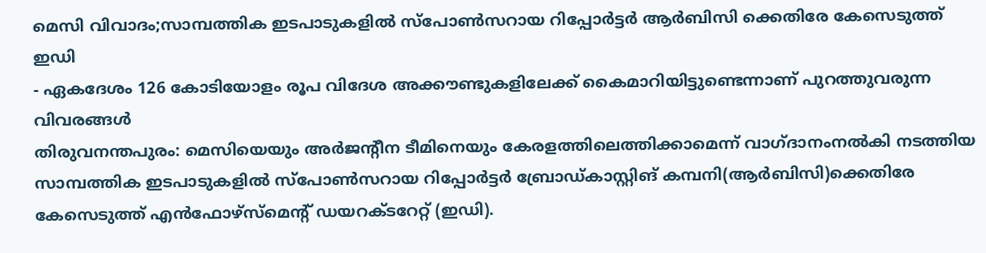മെസി വിവാദം;സാമ്പത്തിക ഇടപാടുകളിൽ സ്പോൺസറായ റിപ്പോർട്ടർ ആർബിസി ക്കെതിരേ കേസെടുത്ത് ഇഡി
- ഏകദേശം 126 കോടിയോളം രൂപ വിദേശ അക്കൗണ്ടുകളിലേക്ക് കൈമാറിയിട്ടുണ്ടെന്നാണ് പുറത്തുവരുന്ന വിവരങ്ങൾ
തിരുവനന്തപുരം: മെസിയെയും അർജന്റീന ടീമിനെയും കേരളത്തിലെത്തിക്കാമെന്ന് വാഗ്ദാനംനൽകി നടത്തിയ സാമ്പത്തിക ഇടപാടുകളിൽ സ്പോൺസറായ റിപ്പോർട്ടർ ബ്രോഡ്കാസ്റ്റിങ് കമ്പനി(ആർബിസി)ക്കെതിരേ കേസെടുത്ത് എൻഫോഴ്സ്മെന്റ് ഡയറക്ടറേറ്റ് (ഇഡി).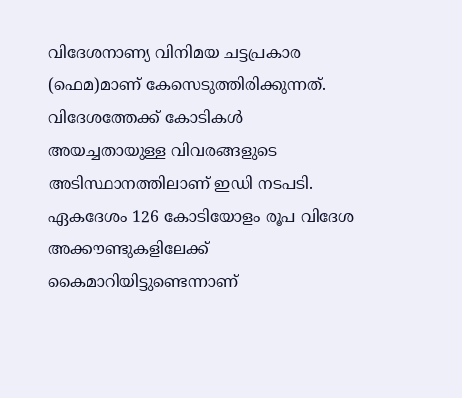വിദേശനാണ്യ വിനിമയ ചട്ടപ്രകാര (ഫെമ)മാണ് കേസെടുത്തിരിക്കുന്നത്. വിദേശത്തേക്ക് കോടികൾ അയച്ചതായുള്ള വിവരങ്ങളുടെ അടിസ്ഥാനത്തിലാണ് ഇഡി നടപടി. ഏകദേശം 126 കോടിയോളം രൂപ വിദേശ അക്കൗണ്ടുകളിലേക്ക് കൈമാറിയിട്ടുണ്ടെന്നാണ്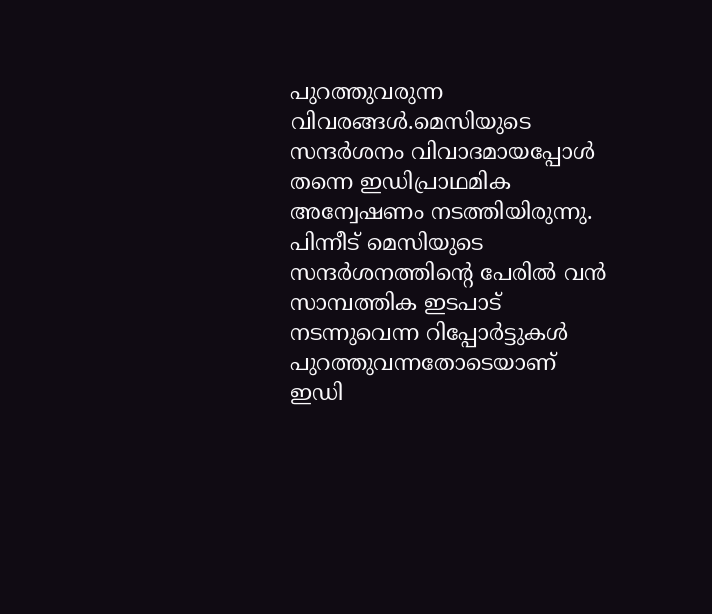പുറത്തുവരുന്ന വിവരങ്ങൾ.മെസിയുടെ സന്ദർശനം വിവാദമായപ്പോൾ തന്നെ ഇഡിപ്രാഥമിക അന്വേഷണം നടത്തിയിരുന്നു. പിന്നീട് മെസിയുടെ സന്ദർശനത്തിന്റെ പേരിൽ വൻ സാമ്പത്തിക ഇടപാട് നടന്നുവെന്ന റിപ്പോർട്ടുകൾ പുറത്തുവന്നതോടെയാണ് ഇഡി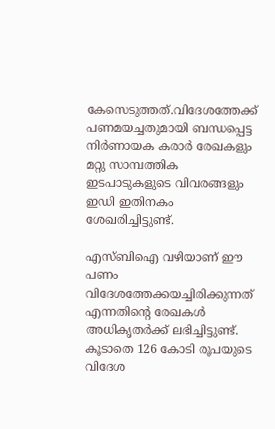കേസെടുത്തത്.വിദേശത്തേക്ക് പണമയച്ചതുമായി ബന്ധപ്പെട്ട നിർണായക കരാർ രേഖകളും മറ്റു സാമ്പത്തിക ഇടപാടുകളുടെ വിവരങ്ങളും ഇഡി ഇതിനകം ശേഖരിച്ചിട്ടുണ്ട്.

എസ്ബിഐ വഴിയാണ് ഈ പണം വിദേശത്തേക്കയച്ചിരിക്കുന്നത് എന്നതിന്റെ രേഖകൾ അധികൃതർക്ക് ലഭിച്ചിട്ടുണ്ട്. കൂടാതെ 126 കോടി രൂപയുടെ വിദേശ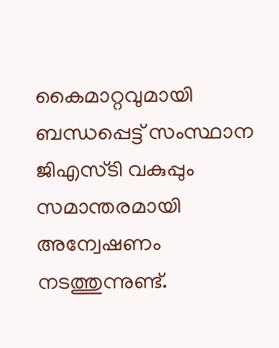കൈമാറ്റവുമായി ബന്ധപ്പെട്ട് സംസ്ഥാന ജിഎസ്ടി വകുപ്പും സമാന്തരമായി അന്വേഷണം നടത്തുന്നുണ്ട്.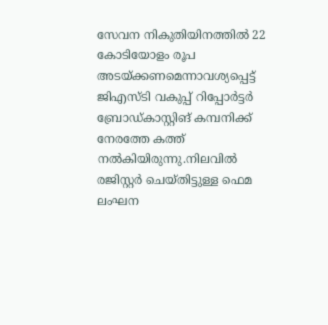സേവന നികുതിയിനത്തിൽ 22 കോടിയോളം രൂപ അടയ്ക്കണമെന്നാവശ്യപ്പെട്ട് ജിഎസ്ടി വകുപ്പ് റിപ്പോർട്ടർ ബ്രോഡ്കാസ്റ്റിങ് കമ്പനിക്ക് നേരത്തേ കത്ത് നൽകിയിരുന്നു.നിലവിൽ രജിസ്റ്റർ ചെയ്തിട്ടുള്ള ഫെമ ലംഘന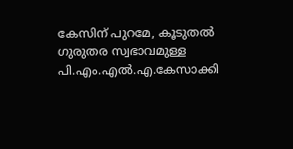കേസിന് പുറമേ, കൂടുതൽ ഗുരുതര സ്വഭാവമുള്ള പി.എം.എൽ.എ.കേസാക്കി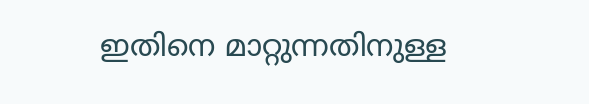ഇതിനെ മാറ്റുന്നതിനുള്ള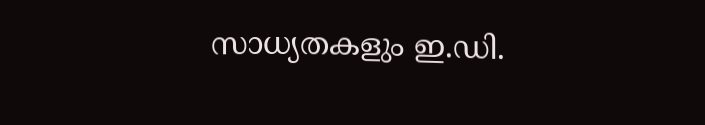സാധ്യതകളും ഇ.ഡി.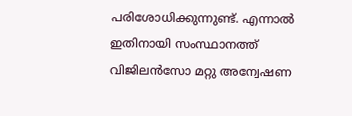പരിശോധിക്കുന്നുണ്ട്. എന്നാൽ ഇതിനായി സംസ്ഥാനത്ത് വിജിലൻസോ മറ്റു അന്വേഷണ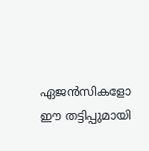ഏജൻസികളോ ഈ തട്ടിപ്പുമായി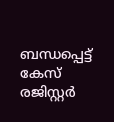ബന്ധപ്പെട്ട് കേസ് രജിസ്റ്റർ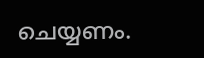ചെയ്യണം.